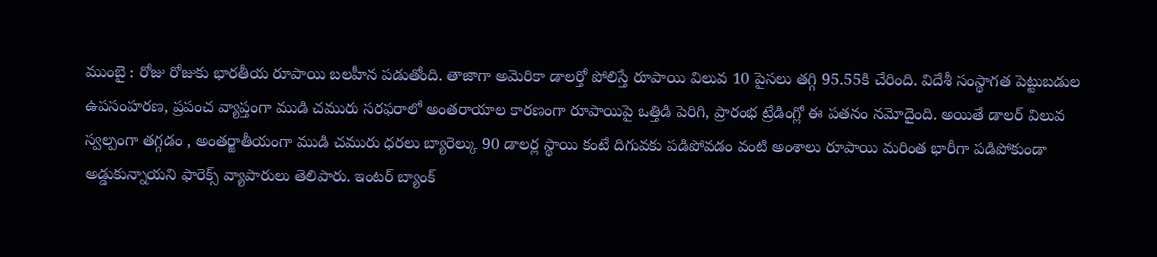ముంబై : రోజు రోజుకు భారతీయ రూపాయి బలహీన పడుతోంది. తాజాగా అమెరికా డాలర్తో పోలిస్తే రూపాయి విలువ 10 పైసలు తగ్గి 95.55కి చేరింది. విదేశీ సంస్థాగత పెట్టుబడుల ఉపసంహరణ, ప్రపంచ వ్యాప్తంగా ముడి చమురు సరఫరాలో అంతరాయాల కారణంగా రూపాయిపై ఒత్తిడి పెరిగి, ప్రారంభ ట్రేడింగ్లో ఈ పతనం నమోదైంది. అయితే డాలర్ విలువ స్వల్పంగా తగ్గడం , అంతర్జాతీయంగా ముడి చమురు ధరలు బ్యారెల్కు 90 డాలర్ల స్థాయి కంటే దిగువకు పడిపోవడం వంటి అంశాలు రూపాయి మరింత భారీగా పడిపోకుండా అడ్డుకున్నాయని ఫారెక్స్ వ్యాపారులు తెలిపారు. ఇంటర్ బ్యాంక్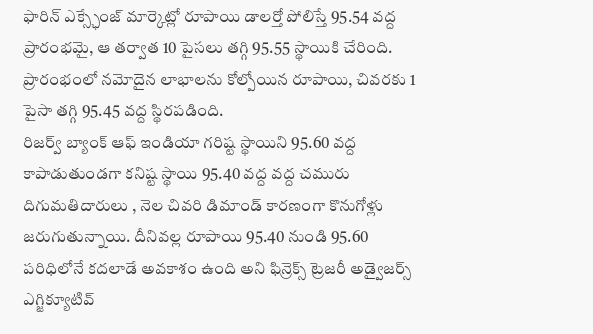ఫారిన్ ఎక్స్ఛేంజ్ మార్కెట్లో రూపాయి డాలర్తో పోలిస్తే 95.54 వద్ద ప్రారంభమై, ఆ తర్వాత 10 పైసలు తగ్గి 95.55 స్థాయికి చేరింది. ప్రారంభంలో నమోదైన లాభాలను కోల్పోయిన రూపాయి, చివరకు 1 పైసా తగ్గి 95.45 వద్ద స్థిరపడింది.
రిజర్వ్ బ్యాంక్ ఆఫ్ ఇండియా గరిష్ట స్థాయిని 95.60 వద్ద కాపాడుతుండగా కనిష్ట స్థాయి 95.40 వద్ద వద్ద చమురు దిగుమతిదారులు , నెల చివరి డిమాండ్ కారణంగా కొనుగోళ్లు జరుగుతున్నాయి. దీనివల్ల రూపాయి 95.40 నుండి 95.60 పరిధిలోనే కదలాడే అవకాశం ఉంది అని ఫిన్రెక్స్ ట్రెజరీ అడ్వైజర్స్ ఎగ్జిక్యూటివ్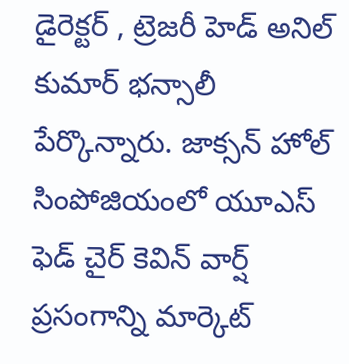డైరెక్టర్ , ట్రెజరీ హెడ్ అనిల్ కుమార్ భన్సాలీ పేర్కొన్నారు. జాక్సన్ హోల్ సింపోజియంలో యూఎస్ ఫెడ్ చైర్ కెవిన్ వార్ష్ ప్రసంగాన్ని మార్కెట్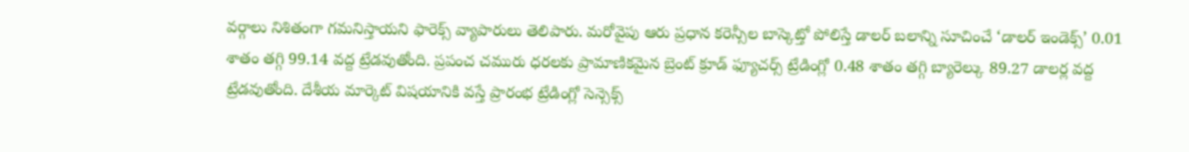వర్గాలు నిశితంగా గమనిస్తాయని ఫారెక్స్ వ్యాపారులు తెలిపారు. మరోవైపు ఆరు ప్రధాన కరెన్సీల బాస్కెట్తో పోలిస్తే డాలర్ బలాన్ని సూచించే ‘డాలర్ ఇండెక్స్’ 0.01 శాతం తగ్గి 99.14 వద్ద ట్రేడవుతోంది. ప్రపంచ చమురు ధరలకు ప్రామాణికమైన బ్రెంట్ క్రూడ్ ఫ్యూచర్స్ ట్రేడింగ్లో 0.48 శాతం తగ్గి బ్యారెల్కు 89.27 డాలర్ల వద్ద ట్రేడవుతోంది. దేశీయ మార్కెట్ విషయానికి వస్తే ప్రారంభ ట్రేడింగ్లో సెన్సెక్స్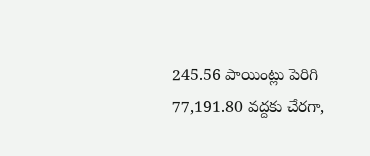245.56 పాయింట్లు పెరిగి 77,191.80 వద్దకు చేరగా,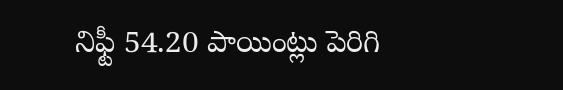నిఫ్టీ 54.20 పాయింట్లు పెరిగి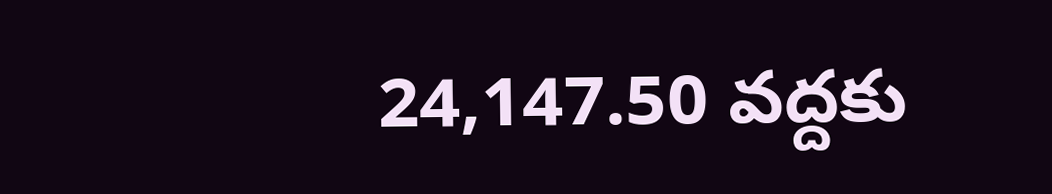24,147.50 వద్దకు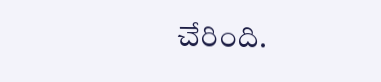చేరింది.